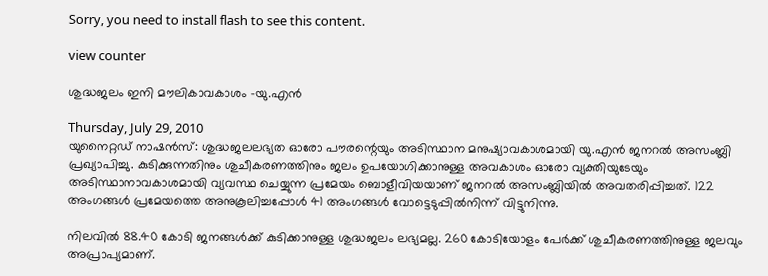Sorry, you need to install flash to see this content.

view counter

ശുദ്ധജലം ഇനി മൗലികാവകാശം -യു.എന്‍

Thursday, July 29, 2010
യുനൈറ്റഡ് നാഷന്‍സ്: ശുദ്ധജലലഭ്യത ഓരോ പൗരന്റെയും അടിസ്ഥാന മനുഷ്യാവകാശമായി യു.എന്‍ ജനറല്‍ അസംബ്ലി പ്രഖ്യാപിച്ചു. കുടിക്കുന്നതിനും ശുചീകരണത്തിനും ജലം ഉപയോഗിക്കാനുള്ള അവകാശം ഓരോ വ്യക്തിയുടേയും അടിസ്ഥാനാവകാശമായി വ്യവസ്ഥ ചെയ്യുന്ന പ്രമേയം ബൊളീവിയയാണ് ജനറല്‍ അസംബ്ലിയില്‍ അവതരിപ്പിച്ചത്. 122 അംഗങ്ങള്‍ പ്രമേയത്തെ അനുകൂലിച്ചപ്പോള്‍ 41 അംഗങ്ങള്‍ വോട്ടെടുപ്പില്‍നിന്ന് വിട്ടുനിന്നു.

നിലവില്‍ 88.40 കോടി ജനങ്ങള്‍ക്ക് കുടിക്കാനുള്ള ശുദ്ധജലം ലഭ്യമല്ല. 260 കോടിയോളം പേര്‍ക്ക് ശുചീകരണത്തിനുള്ള ജലവും അപ്രാപ്യമാണ്.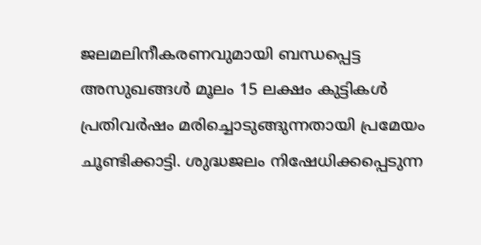ജലമലിനീകരണവുമായി ബന്ധപ്പെട്ട അസുഖങ്ങള്‍ മൂലം 15 ലക്ഷം കുട്ടികള്‍ പ്രതിവര്‍ഷം മരിച്ചൊടുങ്ങുന്നതായി പ്രമേയം ചൂണ്ടിക്കാട്ടി. ശുദ്ധജലം നിഷേധിക്കപ്പെടുന്ന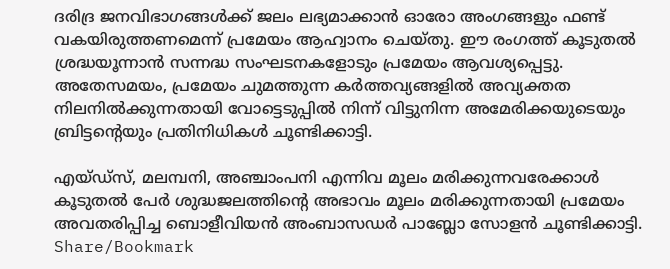ദരിദ്ര ജനവിഭാഗങ്ങള്‍ക്ക് ജലം ലഭ്യമാക്കാന്‍ ഓരോ അംഗങ്ങളും ഫണ്ട് വകയിരുത്തണമെന്ന് പ്രമേയം ആഹ്വാനം ചെയ്തു. ഈ രംഗത്ത് കൂടുതല്‍ ശ്രദ്ധയൂന്നാന്‍ സന്നദ്ധ സംഘടനകളോടും പ്രമേയം ആവശ്യപ്പെട്ടു. അതേസമയം, പ്രമേയം ചുമത്തുന്ന കര്‍ത്തവ്യങ്ങളില്‍ അവ്യക്തത നിലനില്‍ക്കുന്നതായി വോട്ടെടുപ്പില്‍ നിന്ന് വിട്ടുനിന്ന അമേരിക്കയുടെയും ബ്രിട്ടന്റെയും പ്രതിനിധികള്‍ ചൂണ്ടിക്കാട്ടി.

എയ്ഡ്‌സ്, മലമ്പനി, അഞ്ചാംപനി എന്നിവ മൂലം മരിക്കുന്നവരേക്കാള്‍ കൂടുതല്‍ പേര്‍ ശുദ്ധജലത്തിന്റെ അഭാവം മൂലം മരിക്കുന്നതായി പ്രമേയം അവതരിപ്പിച്ച ബൊളീവിയന്‍ അംബാസഡര്‍ പാബ്ലോ സോളന്‍ ചൂണ്ടിക്കാട്ടി.
Share/Bookmark